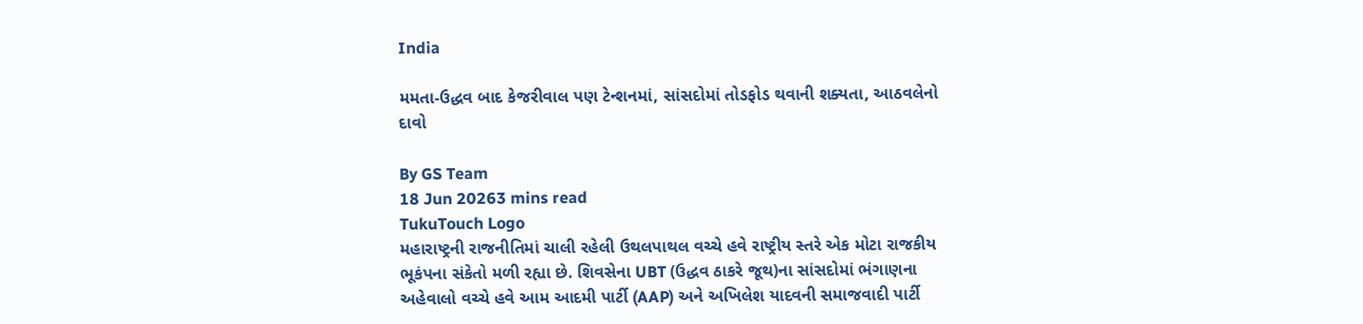India

મમતા-ઉદ્ધવ બાદ કેજરીવાલ પણ ટેન્શનમાં, સાંસદોમાં તોડફોડ થવાની શક્યતા, આઠવલેનો દાવો

By GS Team
18 Jun 20263 mins read
TukuTouch Logo
મહારાષ્ટ્રની રાજનીતિમાં ચાલી રહેલી ઉથલપાથલ વચ્ચે હવે રાષ્ટ્રીય સ્તરે એક મોટા રાજકીય ભૂકંપના સંકેતો મળી રહ્યા છે. શિવસેના UBT (ઉદ્ધવ ઠાકરે જૂથ)ના સાંસદોમાં ભંગાણના અહેવાલો વચ્ચે હવે આમ આદમી પાર્ટી (AAP) અને અખિલેશ યાદવની સમાજવાદી પાર્ટી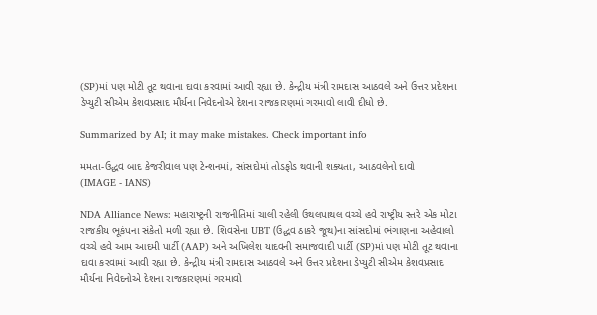(SP)માં પણ મોટી તૂટ થવાના દાવા કરવામાં આવી રહ્યા છે. કેન્દ્રીય મંત્રી રામદાસ આઠવલે અને ઉત્તર પ્રદેશના ડેપ્યુટી સીએમ કેશવપ્રસાદ મૌર્યના નિવેદનોએ દેશના રાજકારણમાં ગરમાવો લાવી દીધો છે.

Summarized by AI; it may make mistakes. Check important info

મમતા-ઉદ્ધવ બાદ કેજરીવાલ પણ ટેન્શનમાં, સાંસદોમાં તોડફોડ થવાની શક્યતા, આઠવલેનો દાવો
(IMAGE - IANS)

NDA Alliance News: મહારાષ્ટ્રની રાજનીતિમાં ચાલી રહેલી ઉથલપાથલ વચ્ચે હવે રાષ્ટ્રીય સ્તરે એક મોટા રાજકીય ભૂકંપના સંકેતો મળી રહ્યા છે. શિવસેના UBT (ઉદ્ધવ ઠાકરે જૂથ)ના સાંસદોમાં ભંગાણના અહેવાલો વચ્ચે હવે આમ આદમી પાર્ટી (AAP) અને અખિલેશ યાદવની સમાજવાદી પાર્ટી (SP)માં પણ મોટી તૂટ થવાના દાવા કરવામાં આવી રહ્યા છે. કેન્દ્રીય મંત્રી રામદાસ આઠવલે અને ઉત્તર પ્રદેશના ડેપ્યુટી સીએમ કેશવપ્રસાદ મૌર્યના નિવેદનોએ દેશના રાજકારણમાં ગરમાવો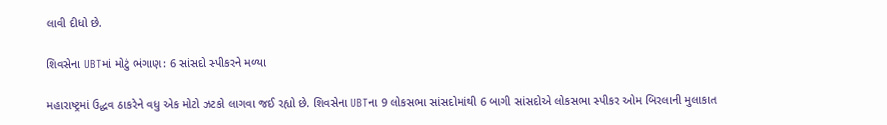લાવી દીધો છે.

શિવસેના UBTમાં મોટું ભંગાણ: 6 સાંસદો સ્પીકરને મળ્યા

મહારાષ્ટ્રમાં ઉદ્ધવ ઠાકરેને વધુ એક મોટો ઝટકો લાગવા જઈ રહ્યો છે. શિવસેના UBTના 9 લોકસભા સાંસદોમાંથી 6 બાગી સાંસદોએ લોકસભા સ્પીકર ઓમ બિરલાની મુલાકાત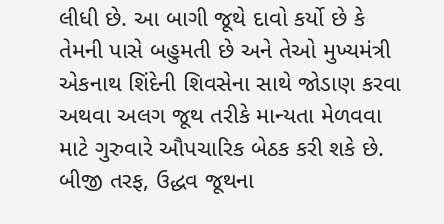લીધી છે. આ બાગી જૂથે દાવો કર્યો છે કે તેમની પાસે બહુમતી છે અને તેઓ મુખ્યમંત્રી એકનાથ શિંદેની શિવસેના સાથે જોડાણ કરવા અથવા અલગ જૂથ તરીકે માન્યતા મેળવવા માટે ગુરુવારે ઔપચારિક બેઠક કરી શકે છે. બીજી તરફ, ઉદ્ધવ જૂથના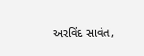અરવિંદ સાવંત,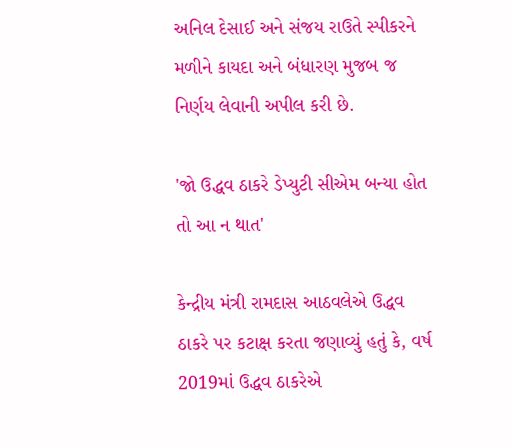અનિલ દેસાઈ અને સંજય રાઉતે સ્પીકરને મળીને કાયદા અને બંધારણ મુજબ જ નિર્ણય લેવાની અપીલ કરી છે.

'જો ઉદ્ધવ ઠાકરે ડેપ્યુટી સીએમ બન્યા હોત તો આ ન થાત'

કેન્દ્રીય મંત્રી રામદાસ આઠવલેએ ઉદ્ધવ ઠાકરે પર કટાક્ષ કરતા જણાવ્યું હતું કે, વર્ષ 2019માં ઉદ્ધવ ઠાકરેએ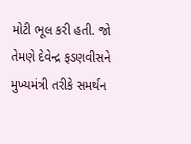મોટી ભૂલ કરી હતી. જો તેમણે દેવેન્દ્ર ફડણવીસને મુખ્યમંત્રી તરીકે સમર્થન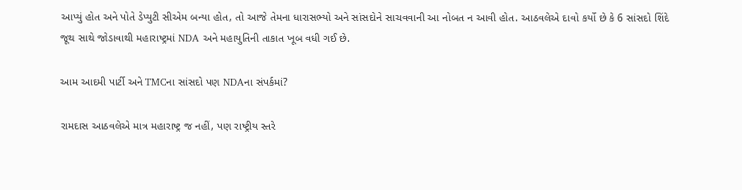આપ્યું હોત અને પોતે ડેપ્યુટી સીએમ બન્યા હોત, તો આજે તેમના ધારાસભ્યો અને સાંસદોને સાચવવાની આ નોબત ન આવી હોત. આઠવલેએ દાવો કર્યો છે કે 6 સાંસદો શિંદે જૂથ સાથે જોડાવાથી મહારાષ્ટ્રમાં NDA અને મહાયુતિની તાકાત ખૂબ વધી ગઈ છે.

આમ આદમી પાર્ટી અને TMCના સાંસદો પણ NDAના સંપર્કમાં?

રામદાસ આઠવલેએ માત્ર મહારાષ્ટ્ર જ નહીં, પણ રાષ્ટ્રીય સ્તરે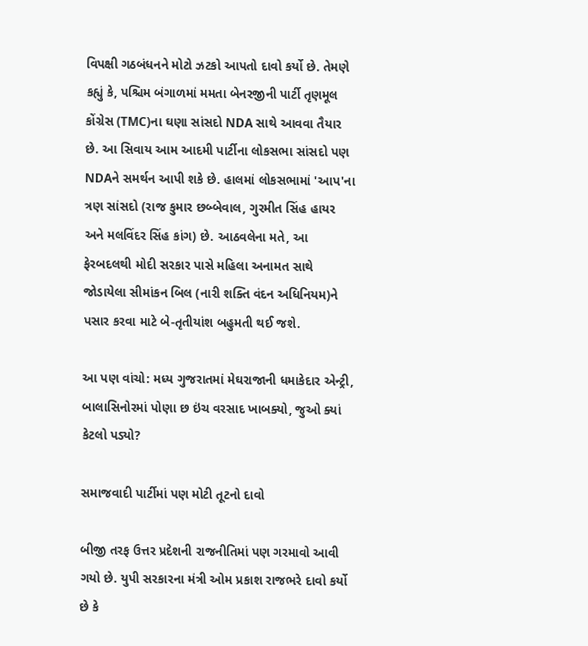વિપક્ષી ગઠબંધનને મોટો ઝટકો આપતો દાવો કર્યો છે. તેમણે કહ્યું કે, પશ્ચિમ બંગાળમાં મમતા બેનરજીની પાર્ટી તૃણમૂલ કોંગ્રેસ (TMC)ના ઘણા સાંસદો NDA સાથે આવવા તૈયાર છે. આ સિવાય આમ આદમી પાર્ટીના લોકસભા સાંસદો પણ NDAને સમર્થન આપી શકે છે. હાલમાં લોકસભામાં 'આપ'ના ત્રણ સાંસદો (રાજ કુમાર છબ્બેવાલ, ગુરમીત સિંહ હાયર અને મલવિંદર સિંહ કાંગ) છે. આઠવલેના મતે, આ ફેરબદલથી મોદી સરકાર પાસે મહિલા અનામત સાથે જોડાયેલા સીમાંકન બિલ (નારી શક્તિ વંદન અધિનિયમ)ને પસાર કરવા માટે બે-તૃતીયાંશ બહુમતી થઈ જશે.

આ પણ વાંચો: મધ્ય ગુજરાતમાં મેઘરાજાની ધમાકેદાર એન્ટ્રી, બાલાસિનોરમાં પોણા છ ઇંચ વરસાદ ખાબક્યો, જુઓ ક્યાં કેટલો પડ્યો?

સમાજવાદી પાર્ટીમાં પણ મોટી તૂટનો દાવો

બીજી તરફ ઉત્તર પ્રદેશની રાજનીતિમાં પણ ગરમાવો આવી ગયો છે. યુપી સરકારના મંત્રી ઓમ પ્રકાશ રાજભરે દાવો કર્યો છે કે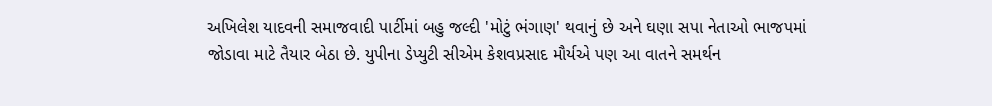અખિલેશ યાદવની સમાજવાદી પાર્ટીમાં બહુ જલ્દી 'મોટું ભંગાણ' થવાનું છે અને ઘણા સપા નેતાઓ ભાજપમાં જોડાવા માટે તૈયાર બેઠા છે. યુપીના ડેપ્યુટી સીએમ કેશવપ્રસાદ મૌર્યએ પણ આ વાતને સમર્થન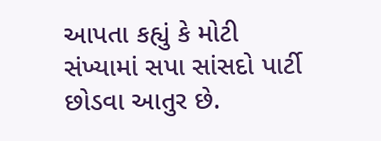આપતા કહ્યું કે મોટી સંખ્યામાં સપા સાંસદો પાર્ટી છોડવા આતુર છે.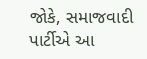જોકે, સમાજવાદી પાર્ટીએ આ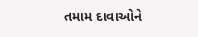તમામ દાવાઓને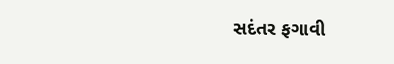સદંતર ફગાવી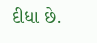દીધા છે.